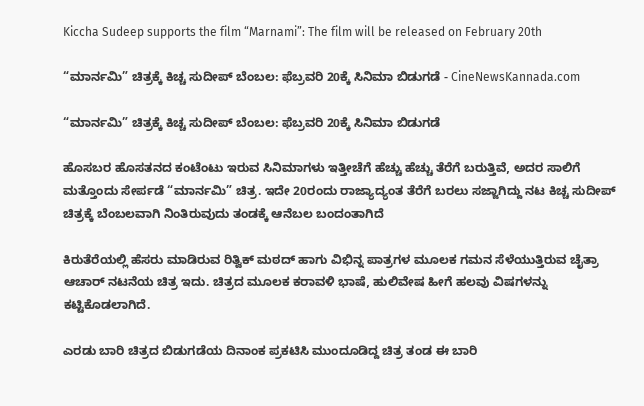Kiccha Sudeep supports the film “Marnami”: The film will be released on February 20th

“ಮಾರ್ನಮಿ” ಚಿತ್ರಕ್ಕೆ ಕಿಚ್ಚ ಸುದೀಪ್ ಬೆಂಬಲ: ಫೆಬ್ರವರಿ 20ಕ್ಕೆ ಸಿನಿಮಾ ಬಿಡುಗಡೆ - CineNewsKannada.com

“ಮಾರ್ನಮಿ” ಚಿತ್ರಕ್ಕೆ ಕಿಚ್ಚ ಸುದೀಪ್ ಬೆಂಬಲ: ಫೆಬ್ರವರಿ 20ಕ್ಕೆ ಸಿನಿಮಾ ಬಿಡುಗಡೆ

ಹೊಸಬರ ಹೊಸತನದ ಕಂಟೆಂಟು ಇರುವ ಸಿನಿಮಾಗಳು ಇತ್ತೀಚೆಗೆ ಹೆಚ್ಚು ಹೆಚ್ಚು ತೆರೆಗೆ ಬರುತ್ತಿವೆ, ಅದರ ಸಾಲಿಗೆ ಮತ್ತೊಂದು ಸೇರ್ಪಡೆ “ಮಾರ್ನಮಿ” ಚಿತ್ರ. ಇದೇ 20ರಂದು ರಾಜ್ಯಾದ್ಯಂತ ತೆರೆಗೆ ಬರಲು ಸಜ್ಜಾಗಿದ್ದು ನಟ ಕಿಚ್ಚ ಸುದೀಪ್ ಚಿತ್ರಕ್ಕೆ ಬೆಂಬಲವಾಗಿ ನಿಂತಿರುವುದು ತಂಡಕ್ಕೆ ಆನೆಬಲ ಬಂದಂತಾಗಿದೆ

ಕಿರುತೆರೆಯಲ್ಲಿ ಹೆಸರು ಮಾಡಿರುವ ರಿತ್ವಿಕ್ ಮಠದ್ ಹಾಗು ವಿಭಿನ್ನ ಪಾತ್ರಗಳ ಮೂಲಕ ಗಮನ ಸೆಳೆಯುತ್ತಿರುವ ಚೈತ್ರಾ ಆಚಾರ್ ನಟನೆಯ ಚಿತ್ರ ಇದು. ಚಿತ್ರದ ಮೂಲಕ ಕರಾವಳಿ ಭಾಷೆ, ಹುಲಿವೇಷ ಹೀಗೆ ಹಲವು ವಿಷಗಳನ್ನು ಕಟ್ಟಿಕೊಡಲಾಗಿದೆ.

ಎರಡು ಬಾರಿ ಚಿತ್ರದ ಬಿಡುಗಡೆಯ ದಿನಾಂಕ ಪ್ರಕಟಿಸಿ ಮುಂದೂಡಿದ್ದ ಚಿತ್ರ ತಂಡ ಈ ಬಾರಿ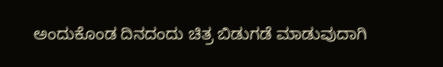ಅಂದುಕೊಂಡ ದಿನದಂದು ಚಿತ್ರ ಬಿಡುಗಡೆ ಮಾಡುವುದಾಗಿ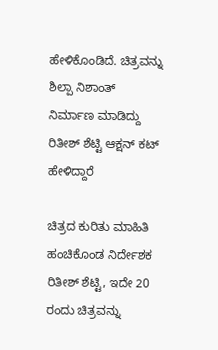ಹೇಳಿಕೊಂಡಿದೆ. ಚಿತ್ರವನ್ನು ಶಿಲ್ಪಾ ನಿಶಾಂತ್ ನಿರ್ಮಾಣ ಮಾಡಿದ್ದು ರಿತೀಶ್ ಶೆಟ್ಟಿ ಆಕ್ಷನ್ ಕಟ್ ಹೇಳಿದ್ದಾರೆ

ಚಿತ್ರದ ಕುರಿತು ಮಾಹಿತಿ ಹಂಚಿಕೊಂಡ ನಿರ್ದೇಶಕ ರಿತೀಶ್ ಶೆಟ್ಟಿ, ಇದೇ 20 ರಂದು ಚಿತ್ರವನ್ನು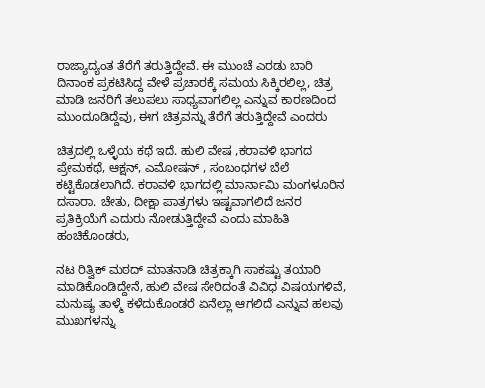ರಾಜ್ಯಾದ್ಯಂತ ತೆರೆಗೆ ತರುತ್ತಿದ್ದೇವೆ. ಈ ಮುಂಚೆ ಎರಡು ಬಾರಿ ದಿನಾಂಕ ಪ್ರಕಟಿಸಿದ್ದ ವೇಳೆ ಪ್ರಚಾರಕ್ಕೆ ಸಮಯ ಸಿಕ್ಕಿರಲಿಲ್ಲ, ಚಿತ್ರ ಮಾಡಿ ಜನರಿಗೆ ತಲುಪಲು ಸಾಧ್ಯವಾಗಲಿಲ್ಲ ಎನ್ನುವ ಕಾರಣದಿಂದ ಮುಂದೂಡಿದ್ದೆವು, ಈಗ ಚಿತ್ರವನ್ನು ತೆರೆಗೆ ತರುತ್ತಿದ್ದೇವೆ ಎಂದರು

ಚಿತ್ರದಲ್ಲಿ ಒಳ್ಳೆಯ ಕಥೆ ಇದೆ. ಹುಲಿ ವೇಷ ,ಕರಾವಳಿ ಭಾಗದ ಪ್ರೇಮಕಥೆ, ಆಕ್ಷನ್, ಎಮೋಷನ್ , ಸಂಬಂಧಗಳ ಬೆಲೆ ಕಟ್ಟಿಕೊಡಲಾಗಿದೆ. ಕರಾವಳಿ ಭಾಗದಲ್ಲಿ ಮಾರ್ನಾಮಿ ಮಂಗಳೂರಿನ ದಸಾರಾ. ಚೇತು, ದೀಕ್ಷಾ ಪಾತ್ರಗಳು ಇಷ್ಟವಾಗಲಿದೆ ಜನರ ಪ್ರತಿಕ್ರಿಯೆಗೆ ಎದುರು ನೋಡುತ್ತಿದ್ದೇವೆ ಎಂದು ಮಾಹಿತಿ ಹಂಚಿಕೊಂಡರು,

ನಟ ರಿತ್ವಿಕ್ ಮಠದ್ ಮಾತನಾಡಿ ಚಿತ್ರಕ್ಕಾಗಿ ಸಾಕಷ್ಟು ತಯಾರಿ ಮಾಡಿಕೊಂಡಿದ್ದೇನೆ, ಹುಲಿ ವೇಷ ಸೇರಿದಂತೆ ವಿವಿಧ ವಿಷಯಗಳಿವೆ, ಮನುಷ್ಯ ತಾಳ್ಮೆ ಕಳೆದುಕೊಂಡರೆ ಏನೆಲ್ಲಾ ಆಗಲಿದೆ ಎನ್ನುವ ಹಲವು ಮುಖಗಳನ್ನು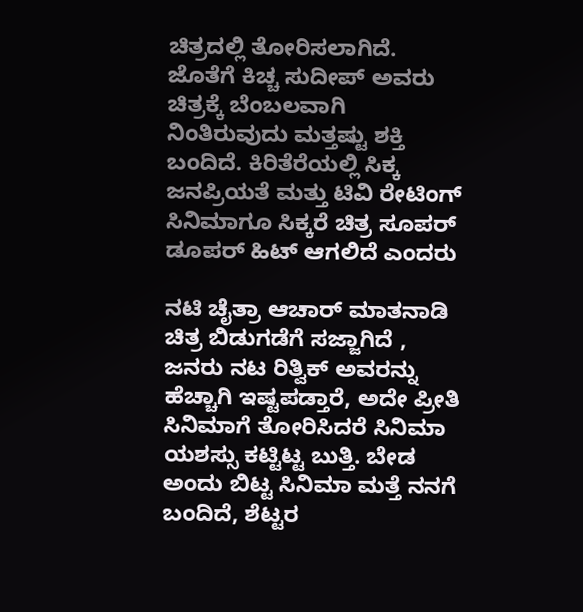ಚಿತ್ರದಲ್ಲಿ ತೋರಿಸಲಾಗಿದೆ. ಜೊತೆಗೆ ಕಿಚ್ಚ ಸುದೀಪ್ ಅವರು ಚಿತ್ರಕ್ಕೆ ಬೆಂಬಲವಾಗಿ ನಿಂತಿರುವುದು ಮತ್ತಷ್ಟು ಶಕ್ತಿ ಬಂದಿದೆ. ಕಿರಿತೆರೆಯಲ್ಲಿ ಸಿಕ್ಕ ಜನಪ್ರಿಯತೆ ಮತ್ತು ಟಿವಿ ರೇಟಿಂಗ್ ಸಿನಿಮಾಗೂ ಸಿಕ್ಕರೆ ಚಿತ್ರ ಸೂಪರ್ ಡೂಪರ್ ಹಿಟ್ ಆಗಲಿದೆ ಎಂದರು

ನಟಿ ಚೈತ್ರಾ ಆಚಾರ್ ಮಾತನಾಡಿ ಚಿತ್ರ ಬಿಡುಗಡೆಗೆ ಸಜ್ಜಾಗಿದೆ , ಜನರು ನಟ ರಿತ್ವಿಕ್ ಅವರನ್ನು ಹೆಚ್ಚಾಗಿ ಇಷ್ಟಪಡ್ತಾರೆ, ಅದೇ ಪ್ರೀತಿ ಸಿನಿಮಾಗೆ ತೋರಿಸಿದರೆ ಸಿನಿಮಾ ಯಶಸ್ಸು ಕಟ್ಟಿಟ್ಟ ಬುತ್ತಿ. ಬೇಡ ಅಂದು ಬಿಟ್ಟ ಸಿನಿಮಾ ಮತ್ತೆ ನನಗೆ ಬಂದಿದೆ, ಶೆಟ್ಟರ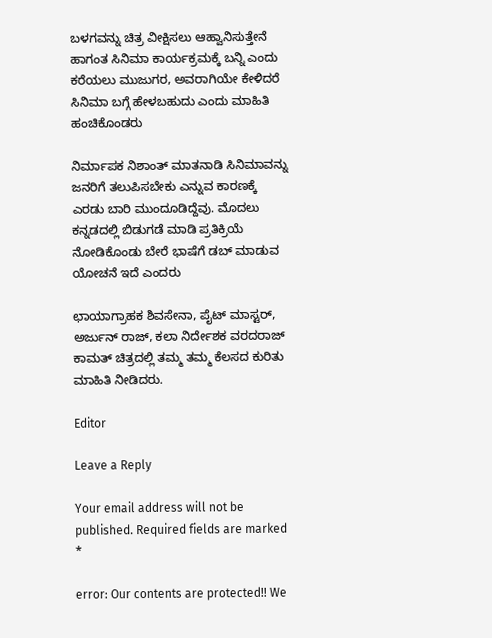ಬಳಗವನ್ನು ಚಿತ್ರ ವೀಕ್ಷಿಸಲು ಆಹ್ವಾನಿಸುತ್ತೇನೆ ಹಾಗಂತ ಸಿನಿಮಾ ಕಾರ್ಯಕ್ರಮಕ್ಕೆ ಬನ್ನಿ ಎಂದು ಕರೆಯಲು ಮುಜುಗರ, ಅವರಾಗಿಯೇ ಕೇಳಿದರೆ ಸಿನಿಮಾ ಬಗ್ಗೆ ಹೇಳಬಹುದು ಎಂದು ಮಾಹಿತಿ ಹಂಚಿಕೊಂಡರು

ನಿರ್ಮಾಪಕ ನಿಶಾಂತ್ ಮಾತನಾಡಿ ಸಿನಿಮಾವನ್ನು ಜನರಿಗೆ ತಲುಪಿಸಬೇಕು ಎನ್ನುವ ಕಾರಣಕ್ಕೆ ಎರಡು ಬಾರಿ ಮುಂದೂಡಿದ್ದೆವು. ಮೊದಲು ಕನ್ನಡದಲ್ಲಿ ಬಿಡುಗಡೆ ಮಾಡಿ ಪ್ರತಿಕ್ರಿಯೆ ನೋಡಿಕೊಂಡು ಬೇರೆ ಭಾಷೆಗೆ ಡಬ್ ಮಾಡುವ ಯೋಚನೆ ಇದೆ ಎಂದರು

ಛಾಯಾಗ್ರಾಹಕ ಶಿವಸೇನಾ, ಪೈಟ್ ಮಾಸ್ಟರ್, ಅರ್ಜುನ್ ರಾಜ್, ಕಲಾ ನಿರ್ದೇಶಕ ವರದರಾಜ್ ಕಾಮತ್ ಚಿತ್ರದಲ್ಲಿ ತಮ್ಮ ತಮ್ಮ ಕೆಲಸದ ಕುರಿತು ಮಾಹಿತಿ ನೀಡಿದರು.

Editor

Leave a Reply

Your email address will not be published. Required fields are marked *

error: Our contents are protected!! We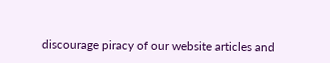discourage piracy of our website articles and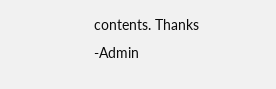contents. Thanks -Admin